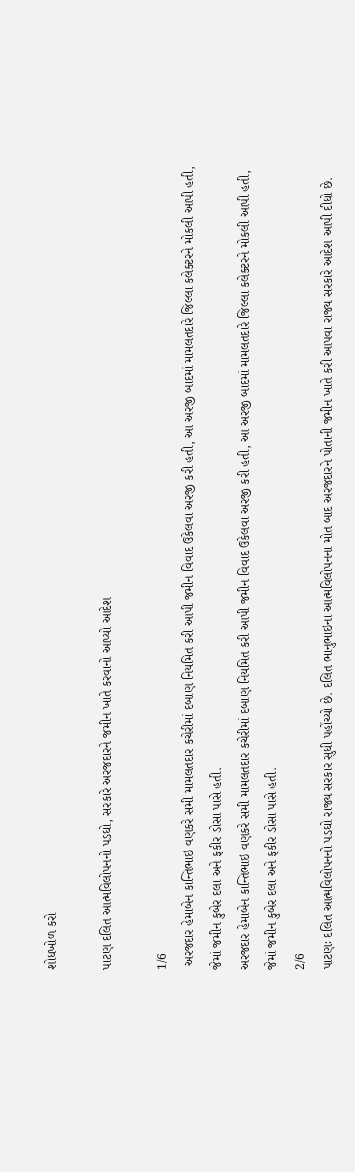શોધખોળ કરો

પાટણ દલિત આત્મવિલોપનનો પડઘો, સરકારે અરજદારને જમીન ખાતે કરવાનો આપ્યો આદેશ

1/6
 અરજદાર હેમાબેન કાન્તિભાઇ વણકરે સમી મામલતદાર કચેરીમાં દબાણ નિયમિત કરી આપી જમીન વિવાદ ઉકેલવા અરજી કરી હતી, આ અરજી બાદમાં મામલતદારે જિલ્લા કલેક્ટરને મોકલી આપી હતી, જેમાં જમીન કુબેર દલા અને ફકીર ડોસા પાસે હતી.
અરજદાર હેમાબેન કાન્તિભાઇ વણકરે સમી મામલતદાર કચેરીમાં દબાણ નિયમિત કરી આપી જમીન વિવાદ ઉકેલવા અરજી કરી હતી, આ અરજી બાદમાં મામલતદારે જિલ્લા કલેક્ટરને મોકલી આપી હતી, જેમાં જમીન કુબેર દલા અને ફકીર ડોસા પાસે હતી.
2/6
પાટણઃ દલિત આત્મવિલોપનનો પડઘો રાજ્ય સરકાર સુધી પહોંચ્યો છે. દલિત ભાનુભાઇના આત્મવિલોપનના મોત બાદ અરજદારને પોતાની જમીન ખાતે કરી આપવા રાજ્ય સરકારે આદેશ આપી દીધો છે.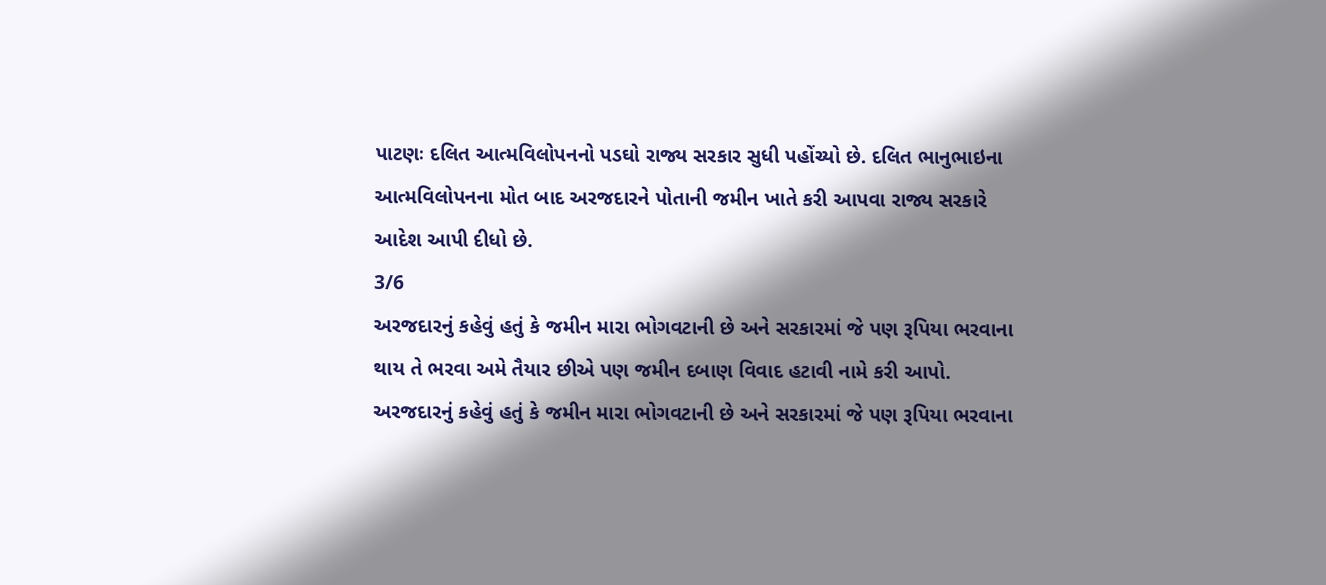પાટણઃ દલિત આત્મવિલોપનનો પડઘો રાજ્ય સરકાર સુધી પહોંચ્યો છે. દલિત ભાનુભાઇના આત્મવિલોપનના મોત બાદ અરજદારને પોતાની જમીન ખાતે કરી આપવા રાજ્ય સરકારે આદેશ આપી દીધો છે.
3/6
અરજદારનું કહેવું હતું કે જમીન મારા ભોગવટાની છે અને સરકારમાં જે પણ રૂપિયા ભરવાના થાય તે ભરવા અમે તૈયાર છીએ પણ જમીન દબાણ વિવાદ હટાવી નામે કરી આપો.
અરજદારનું કહેવું હતું કે જમીન મારા ભોગવટાની છે અને સરકારમાં જે પણ રૂપિયા ભરવાના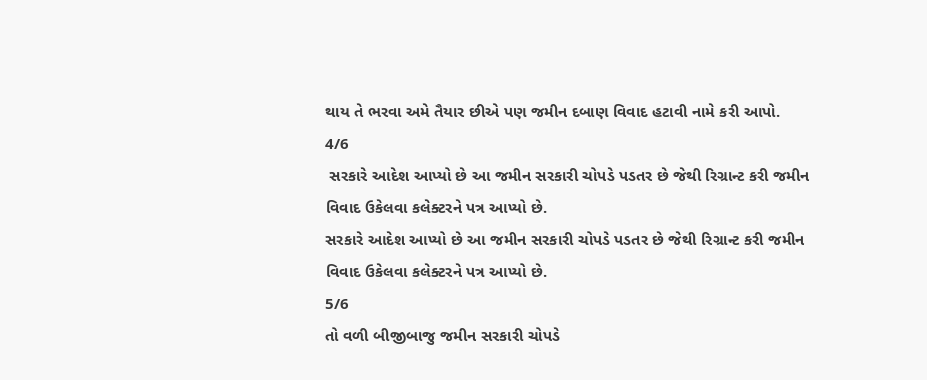થાય તે ભરવા અમે તૈયાર છીએ પણ જમીન દબાણ વિવાદ હટાવી નામે કરી આપો.
4/6
 સરકારે આદેશ આપ્યો છે આ જમીન સરકારી ચોપડે પડતર છે જેથી રિગ્રાન્ટ કરી જમીન વિવાદ ઉકેલવા કલેક્ટરને પત્ર આપ્યો છે.
સરકારે આદેશ આપ્યો છે આ જમીન સરકારી ચોપડે પડતર છે જેથી રિગ્રાન્ટ કરી જમીન વિવાદ ઉકેલવા કલેક્ટરને પત્ર આપ્યો છે.
5/6
તો વળી બીજીબાજુ જમીન સરકારી ચોપડે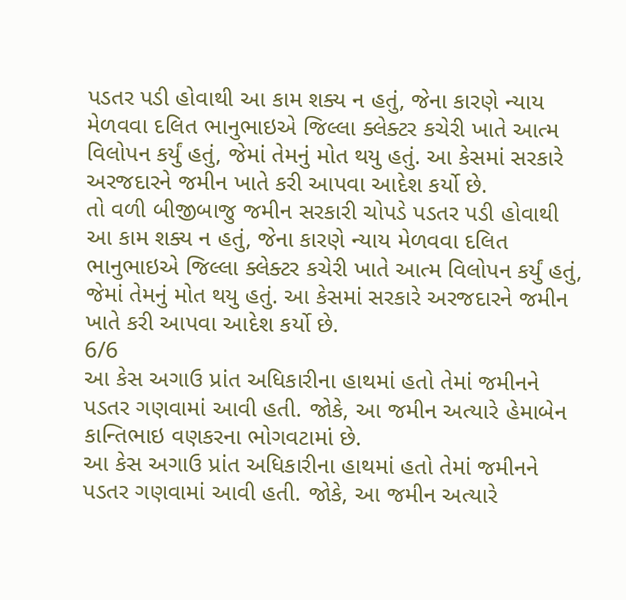પડતર પડી હોવાથી આ કામ શક્ય ન હતું, જેના કારણે ન્યાય મેળવવા દલિત ભાનુભાઇએ જિલ્લા ક્લેક્ટર કચેરી ખાતે આત્મ વિલોપન કર્યું હતું, જેમાં તેમનું મોત થયુ હતું. આ કેસમાં સરકારે અરજદારને જમીન ખાતે કરી આપવા આદેશ કર્યો છે.
તો વળી બીજીબાજુ જમીન સરકારી ચોપડે પડતર પડી હોવાથી આ કામ શક્ય ન હતું, જેના કારણે ન્યાય મેળવવા દલિત ભાનુભાઇએ જિલ્લા ક્લેક્ટર કચેરી ખાતે આત્મ વિલોપન કર્યું હતું, જેમાં તેમનું મોત થયુ હતું. આ કેસમાં સરકારે અરજદારને જમીન ખાતે કરી આપવા આદેશ કર્યો છે.
6/6
આ કેસ અગાઉ પ્રાંત અધિકારીના હાથમાં હતો તેમાં જમીનને પડતર ગણવામાં આવી હતી. જોકે, આ જમીન અત્યારે હેમાબેન કાન્તિભાઇ વણકરના ભોગવટામાં છે.
આ કેસ અગાઉ પ્રાંત અધિકારીના હાથમાં હતો તેમાં જમીનને પડતર ગણવામાં આવી હતી. જોકે, આ જમીન અત્યારે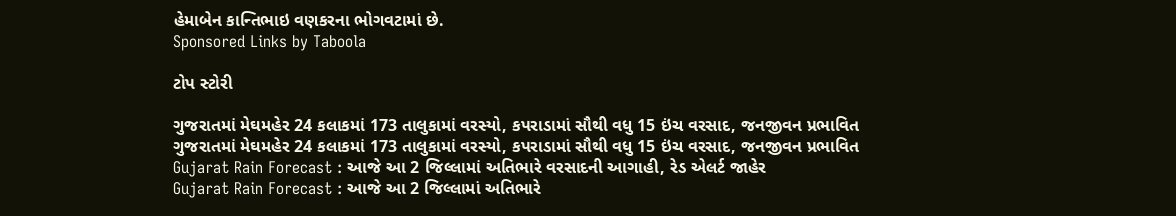હેમાબેન કાન્તિભાઇ વણકરના ભોગવટામાં છે.
Sponsored Links by Taboola

ટોપ સ્ટોરી

ગુજરાતમાં મેઘમહેર 24 કલાકમાં 173 તાલુકામાં વરસ્યો, કપરાડામાં સૌથી વધુ 15 ઇંચ વરસાદ, જનજીવન પ્રભાવિત
ગુજરાતમાં મેઘમહેર 24 કલાકમાં 173 તાલુકામાં વરસ્યો, કપરાડામાં સૌથી વધુ 15 ઇંચ વરસાદ, જનજીવન પ્રભાવિત
Gujarat Rain Forecast : આજે આ 2 જિલ્લામાં અતિભારે વરસાદની આગાહી, રેડ એલર્ટ જાહેર
Gujarat Rain Forecast : આજે આ 2 જિલ્લામાં અતિભારે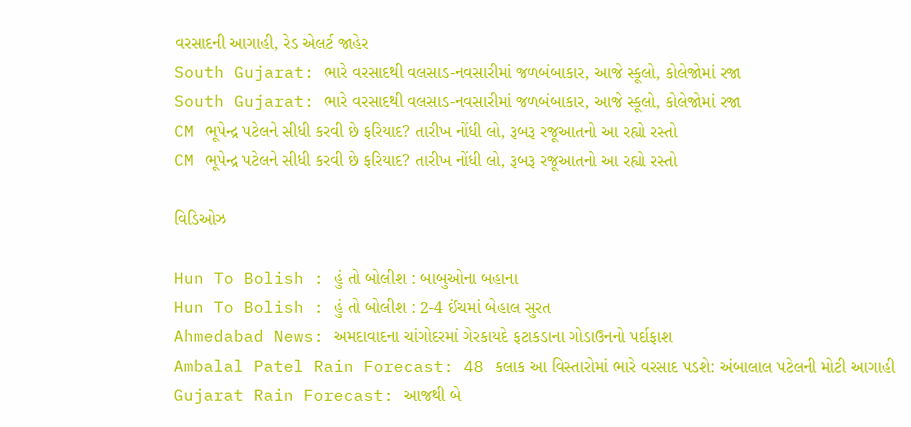વરસાદની આગાહી, રેડ એલર્ટ જાહેર
South Gujarat: ભારે વરસાદથી વલસાડ-નવસારીમાં જળબંબાકાર, આજે સ્કૂલો, કોલેજોમાં રજા
South Gujarat: ભારે વરસાદથી વલસાડ-નવસારીમાં જળબંબાકાર, આજે સ્કૂલો, કોલેજોમાં રજા
CM ભૂપેન્દ્ર પટેલને સીધી કરવી છે ફરિયાદ? તારીખ નોંધી લો, રૂબરૂ રજૂઆતનો આ રહ્યો રસ્તો
CM ભૂપેન્દ્ર પટેલને સીધી કરવી છે ફરિયાદ? તારીખ નોંધી લો, રૂબરૂ રજૂઆતનો આ રહ્યો રસ્તો

વિડિઓઝ

Hun To Bolish : હું તો બોલીશ : બાબુઓના બહાના
Hun To Bolish : હું તો બોલીશ : 2-4 ઈંચમાં બેહાલ સુરત
Ahmedabad News: અમદાવાદના ચાંગોદરમાં ગેરકાયદે ફટાકડાના ગોડાઉનનો પર્દાફાશ
Ambalal Patel Rain Forecast: 48 કલાક આ વિસ્તારોમાં ભારે વરસાદ પડશે: અંબાલાલ પટેલની મોટી આગાહી
Gujarat Rain Forecast: આજથી બે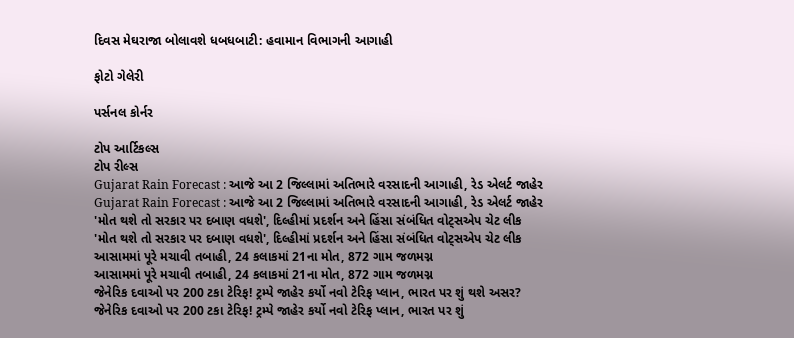દિવસ મેઘરાજા બોલાવશે ધબધબાટી: હવામાન વિભાગની આગાહી

ફોટો ગેલેરી

પર્સનલ કોર્નર

ટોપ આર્ટિકલ્સ
ટોપ રીલ્સ
Gujarat Rain Forecast : આજે આ 2 જિલ્લામાં અતિભારે વરસાદની આગાહી, રેડ એલર્ટ જાહેર
Gujarat Rain Forecast : આજે આ 2 જિલ્લામાં અતિભારે વરસાદની આગાહી, રેડ એલર્ટ જાહેર
'મોત થશે તો સરકાર પર દબાણ વધશે', દિલ્હીમાં પ્રદર્શન અને હિંસા સંબંધિત વોટ્સએપ ચેટ લીક
'મોત થશે તો સરકાર પર દબાણ વધશે', દિલ્હીમાં પ્રદર્શન અને હિંસા સંબંધિત વોટ્સએપ ચેટ લીક
આસામમાં પૂરે મચાવી તબાહી, 24 કલાકમાં 21ના મોત, 872 ગામ જળમગ્ન
આસામમાં પૂરે મચાવી તબાહી, 24 કલાકમાં 21ના મોત, 872 ગામ જળમગ્ન
જેનેરિક દવાઓ પર 200 ટકા ટેરિફ! ટ્રમ્પે જાહેર કર્યો નવો ટેરિફ પ્લાન, ભારત પર શું થશે અસર?
જેનેરિક દવાઓ પર 200 ટકા ટેરિફ! ટ્રમ્પે જાહેર કર્યો નવો ટેરિફ પ્લાન, ભારત પર શું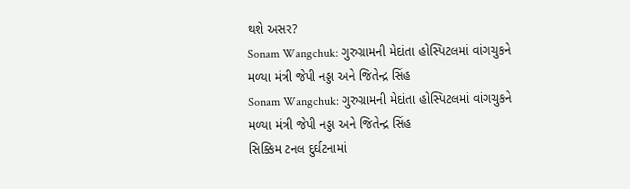થશે અસર?
Sonam Wangchuk: ગુરુગ્રામની મેદાંતા હોસ્પિટલમાં વાંગચુકને મળ્યા મંત્રી જેપી નડ્ડા અને જિતેન્દ્ર સિંહ
Sonam Wangchuk: ગુરુગ્રામની મેદાંતા હોસ્પિટલમાં વાંગચુકને મળ્યા મંત્રી જેપી નડ્ડા અને જિતેન્દ્ર સિંહ
સિક્કિમ ટનલ દુર્ઘટનામાં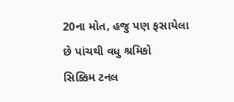20ના મોત, હજુ પણ ફસાયેલા છે પાંચથી વધુ શ્રમિકો
સિક્કિમ ટનલ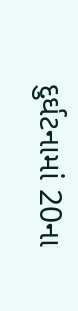દુર્ઘટનામાં 20ના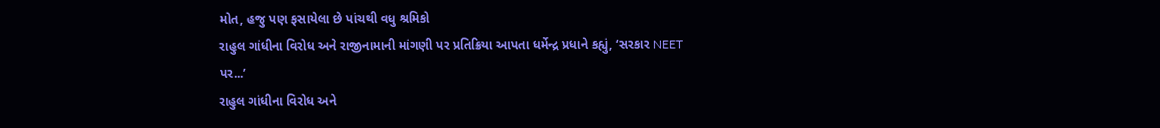મોત, હજુ પણ ફસાયેલા છે પાંચથી વધુ શ્રમિકો
રાહુલ ગાંધીના વિરોધ અને રાજીનામાની માંગણી પર પ્રતિક્રિયા આપતા ધર્મેન્દ્ર પ્રધાને કહ્યું, ‘સરકાર NEET પર...’
રાહુલ ગાંધીના વિરોધ અને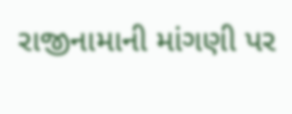રાજીનામાની માંગણી પર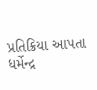પ્રતિક્રિયા આપતા ધર્મેન્દ્ર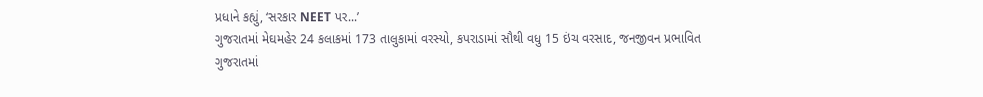પ્રધાને કહ્યું, ‘સરકાર NEET પર...’
ગુજરાતમાં મેઘમહેર 24 કલાકમાં 173 તાલુકામાં વરસ્યો, કપરાડામાં સૌથી વધુ 15 ઇંચ વરસાદ, જનજીવન પ્રભાવિત
ગુજરાતમાં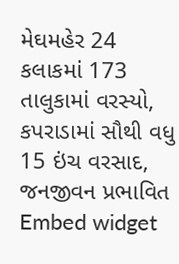મેઘમહેર 24 કલાકમાં 173 તાલુકામાં વરસ્યો, કપરાડામાં સૌથી વધુ 15 ઇંચ વરસાદ, જનજીવન પ્રભાવિત
Embed widget